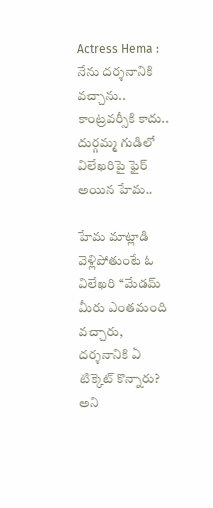Actress Hema : నేను దర్శనానికి వచ్చాను.. కాంట్రవర్సీకి కాదు.. దుర్గమ్మ గుడిలో విలేఖరిపై ఫైర్ అయిన హేమ..

హేమ మాట్లాడి వెళ్లిపోతుంటే ఓ విలేఖరి ‘‘మేడమ్‌ మీరు ఎంతమంది వచ్చారు, దర్శనానికి ఏ టిక్కెట్‌ కొన్నారు? అని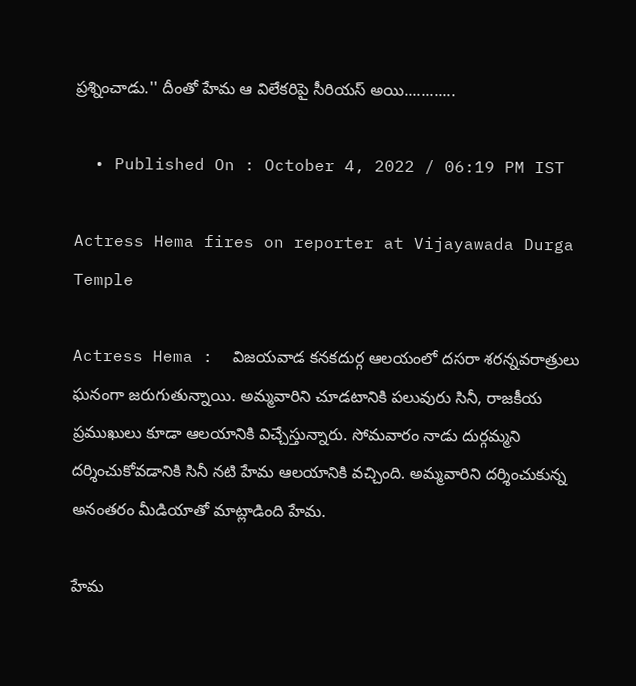ప్రశ్నించాడు.'' దీంతో హేమ ఆ విలేకరిపై సీరియస్ అయి............

  • Published On : October 4, 2022 / 06:19 PM IST

Actress Hema fires on reporter at Vijayawada Durga Temple

Actress Hema :  విజయవాడ కనకదుర్గ ఆలయంలో దసరా శరన్నవరాత్రులు ఘనంగా జరుగుతున్నాయి. అమ్మవారిని చూడటానికి పలువురు సినీ, రాజకీయ ప్రముఖులు కూడా ఆలయానికి విచ్చేస్తున్నారు. సోమవారం నాడు దుర్గమ్మని దర్శించుకోవడానికి సినీ నటి హేమ ఆలయానికి వచ్చింది. అమ్మవారిని దర్శించుకున్న అనంతరం మీడియాతో మాట్లాడింది హేమ.

హేమ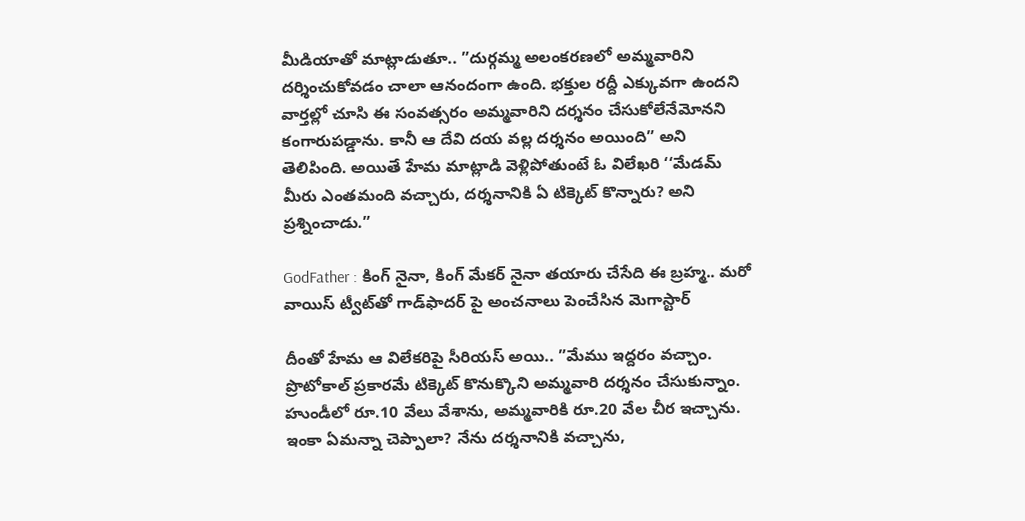మీడియాతో మాట్లాడుతూ.. ”దుర్గమ్మ అలంకరణలో అమ్మవారిని దర్శించుకోవడం చాలా ఆనందంగా ఉంది. భక్తుల రద్దీ ఎక్కువగా ఉందని వార్తల్లో చూసి ఈ సంవత్సరం అమ్మవారిని దర్శనం చేసుకోలేనేమోనని కంగారుపడ్డాను. కానీ ఆ దేవి దయ వల్ల దర్శనం అయింది” అని తెలిపింది. అయితే హేమ మాట్లాడి వెళ్లిపోతుంటే ఓ విలేఖరి ‘‘మేడమ్‌ మీరు ఎంతమంది వచ్చారు, దర్శనానికి ఏ టిక్కెట్‌ కొన్నారు? అని ప్రశ్నించాడు.”

GodFather : కింగ్ నైనా, కింగ్ మేకర్ నైనా తయారు చేసేది ఈ బ్రహ్మ.. మరో వాయిస్ ట్వీట్‌తో గాడ్‌ఫాదర్ పై అంచనాలు పెంచేసిన మెగాస్టార్

దీంతో హేమ ఆ విలేకరిపై సీరియస్ అయి.. ”మేము ఇద్దరం వచ్చాం. ప్రొటోకాల్ ప్రకారమే టిక్కెట్‌ కొనుక్కొని అమ్మవారి దర్శనం చేసుకున్నాం. హుండీలో రూ.10 వేలు వేశాను, అమ్మవారికి రూ.20 వేల చీర ఇచ్చాను. ఇంకా ఏమన్నా చెప్పాలా? నేను దర్శనానికి వచ్చాను,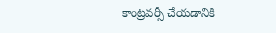కాంట్రవర్సీ చేయడానికి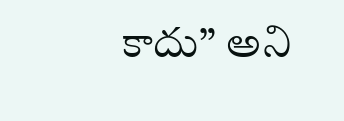కాదు” అని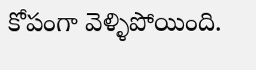కోపంగా వెళ్ళిపోయింది.